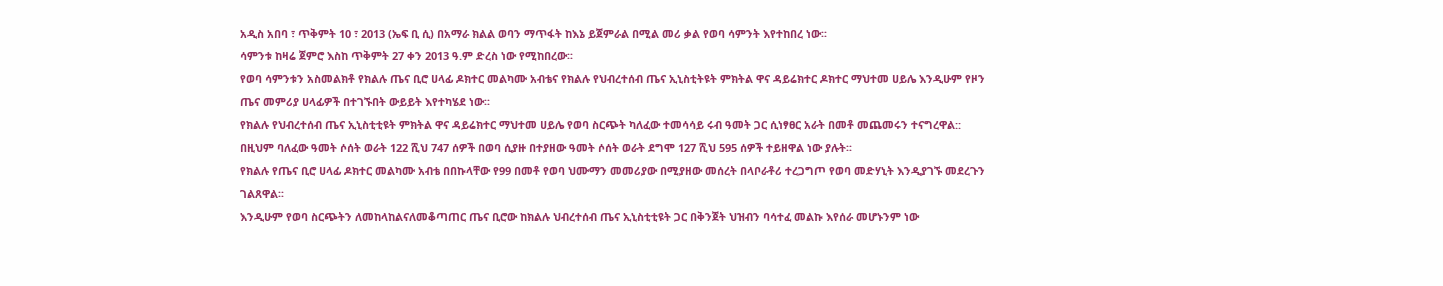አዲስ አበባ ፣ ጥቅምት 10 ፣ 2013 (ኤፍ ቢ ሲ) በአማራ ክልል ወባን ማጥፋት ከእኔ ይጀምራል በሚል መሪ ቃል የወባ ሳምንት እየተከበረ ነው፡፡
ሳምንቱ ከዛሬ ጀምሮ እስከ ጥቅምት 27 ቀን 2013 ዓ.ም ድረስ ነው የሚከበረው፡፡
የወባ ሳምንቱን አስመልክቶ የክልሉ ጤና ቢሮ ሀላፊ ዶክተር መልካሙ አብቴና የክልሉ የህብረተሰብ ጤና ኢኒስቲትዩት ምክትል ዋና ዳይሬክተር ዶክተር ማህተመ ሀይሌ እንዲሁም የዞን ጤና መምሪያ ሀላፊዎች በተገኙበት ውይይት እየተካሄደ ነው፡፡
የክልሉ የህብረተሰብ ጤና ኢኒስቲቲዩት ምክትል ዋና ዳይሬክተር ማህተመ ሀይሌ የወባ ስርጭት ካለፈው ተመሳሳይ ሩብ ዓመት ጋር ሲነፃፀር አራት በመቶ መጨመሩን ተናግረዋል::
በዚህም ባለፈው ዓመት ሶሰት ወራት 122 ሺህ 747 ሰዎች በወባ ሲያዙ በተያዘው ዓመት ሶሰት ወራት ደግሞ 127 ሺህ 595 ሰዎች ተይዘዋል ነው ያሉት፡፡
የክልሉ የጤና ቢሮ ሀላፊ ዶክተር መልካሙ አብቴ በበኩላቸው የ99 በመቶ የወባ ህሙማን መመሪያው በሚያዘው መሰረት በላቦራቶሪ ተረጋግጦ የወባ መድሃኒት እንዲያገኙ መደረጉን ገልጸዋል፡፡
እንዲሁም የወባ ስርጭትን ለመከላከልናለመቆጣጠር ጤና ቢሮው ከክልሉ ህብረተሰብ ጤና ኢኒስቲቲዩት ጋር በቅንጀት ህዝብን ባሳተፈ መልኩ እየሰራ መሆኑንም ነው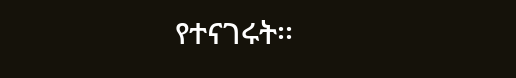የተናገሩት፡፡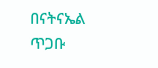በናትናኤል ጥጋቡ